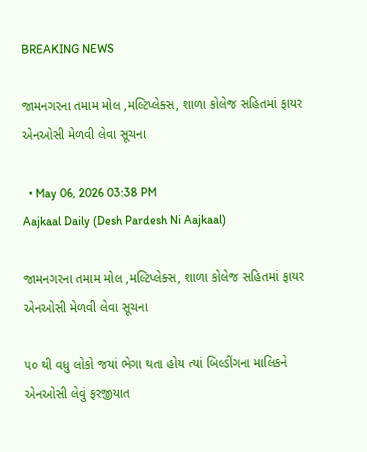BREAKING NEWS

જામનગરના તમામ મોલ ,મલ્ટિપ્લેક્સ, શાળા કોલેજ સહિતમાં ફાયર એનઓસી મેળવી લેવા સૂચના

  • May 06, 2026 03:38 PM
Aajkaal Daily (Desh Pardesh Ni Aajkaal)

જામનગરના તમામ મોલ ,મલ્ટિપ્લેક્સ, શાળા કોલેજ સહિતમાં ફાયર એનઓસી મેળવી લેવા સૂચના

૫૦ થી વધુ લોકો જયાં ભેગા થતા હોય ત્યાં બિલ્ડીંગના માલિકને એનઓસી લેવું ફરજીયાત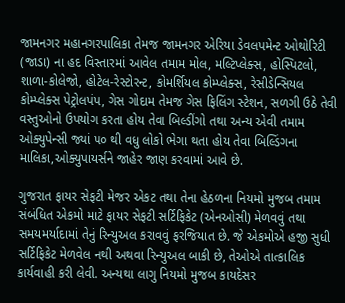જામનગર મહાનગરપાલિકા તેમજ જામનગર એરિયા ડેવલપમેન્ટ ઓથોરિટી (જાડા) ના હદ વિસ્તારમાં આવેલ તમામ મોલ, મલ્ટિપ્લેક્સ, હોસ્પિટલો, શાળા-કોલેજો, હોટેલ-રેસ્ટોરન્ટ, કોમર્શિયલ કોમ્પ્લેક્સ, રેસીડેન્સિયલ કોમ્પ્લેક્સ પેટ્રોલપંપ, ગેસ ગોદામ તેમજ ગેસ ફિલિંગ સ્ટેશન, સળગી ઉઠે તેવી વસ્તુઓનો ઉપયોગ કરતા હોય તેવા બિલ્ડીંગો તથા અન્ય એવી તમામ ઓક્યુપેન્સી જ્યાં ૫૦ થી વધુ લોકો ભેગા થતા હોય તેવા બિલ્ડિંગના માલિકા,ઓક્યુપાયર્સને જાહેર જાણ કરવામાં આવે છે.

ગુજરાત ફાયર સેફટી મેજર એકટ તથા તેના હેઠળના નિયમો મુજબ તમામ સંબંધિત એકમો માટે ફાયર સેફટી સર્ટિફિકેટ (એનઓસી) મેળવવું તથા સમયમર્યાદામાં તેનું રિન્યુઅલ કરાવવું ફરજિયાત છે. જે એકમોએ હજી સુધી સર્ટિફિકેટ મેળવેલ નથી અથવા રિન્યુઅલ બાકી છે, તેઓએ તાત્કાલિક કાર્યવાહી કરી લેવી. અન્યથા લાગુ નિયમો મુજબ કાયદેસર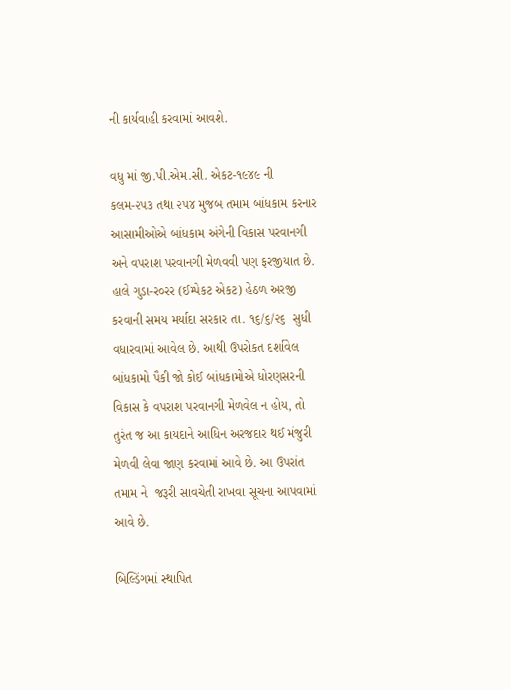ની કાર્યવાહી કરવામાં આવશે.

વધુ માં જી.પી.એમ.સી. એકટ-૧૯૪૯ ની કલમ-૨૫૩ તથા ૨૫૪ મુજબ તમામ બાંધકામ કરનાર આસામીઓએ બાંધકામ અંગેની વિકાસ પરવાનગી અને વપરાશ પરવાનગી મેળવવી પણ ફરજીયાત છે. હાલે ગુડા-ર૦રર (ઈમ્પેકટ એકટ) હેઠળ અરજી કરવાની સમય મર્યાદા સરકાર તા. ૧૬/૬/૨૬  સુધી વધારવામાં આવેલ છે. આથી ઉપરોકત દર્શાવેલ બાંધકામો પૈકી જો કોઈ બાંધકામોએ ધોરણસરની વિકાસ કે વપરાશ પરવાનગી મેળવેલ ન હોય, તો તુરંત જ આ કાયદાને આધિન અરજદાર થઈ મંજુરી મેળવી લેવા જાણ કરવામાં આવે છે. આ ઉપરાંત તમામ ને  જરૂરી સાવચેતી રાખવા સૂચના આપવામાં આવે છે.

બિલ્ડિંગમાં સ્થાપિત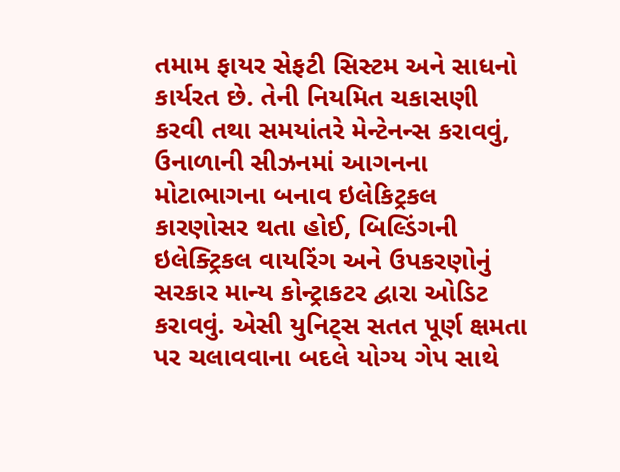તમામ ફાયર સેફટી સિસ્ટમ અને સાધનો કાર્યરત છે. તેની નિયમિત ચકાસણી કરવી તથા સમયાંતરે મેન્ટેનન્સ કરાવવું, ઉનાળાની સીઝનમાં આગનના મોટાભાગના બનાવ ઇલેકિટ્રકલ કારણોસર થતા હોઈ, બિલ્ડિંગની ઇલેક્ટ્રિકલ વાયરિંગ અને ઉપકરણોનું સરકાર માન્ય કોન્ટ્રાકટર દ્વારા ઓડિટ કરાવવું. એસી યુનિટ્સ સતત પૂર્ણ ક્ષમતા પર ચલાવવાના બદલે યોગ્ય ગેપ સાથે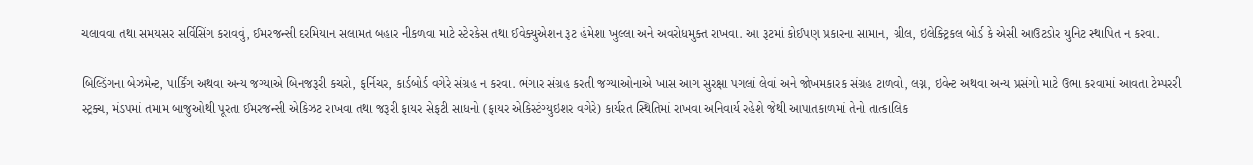ચલાવવા તથા સમયસર સર્વિસિંગ કરાવવું, ઈમરજન્સી દરમિયાન સલામત બહાર નીકળવા માટે સ્ટેરકેસ તથા ઈવેક્યુએશન રૂટ હંમેશા ખુલ્લા અને અવરોધમુક્ત રાખવા. આ રૂટમાં કોઈપણ પ્રકારના સામાન, ગ્રીલ, ઇલેક્ટ્રિકલ બોર્ડ કે એસી આઉટડોર યુનિટ સ્થાપિત ન કરવા.

બિલ્ડિંગના બેઝમેન્ટ, પાર્કિંગ અથવા અન્ય જગ્યાએ બિનજરૂરી કચરો, ફર્નિચર, કાર્ડબોર્ડ વગેરે સંગ્રહ ન કરવા. ભંગાર સંગ્રહ કરતી જગ્યાઓનાએ ખાસ આગ સુરક્ષા પગલાં લેવાં અને જોખમકારક સંગ્રહ ટાળવો, લગ્ન, ઇવેન્ટ અથવા અન્ય પ્રસંગો માટે ઉભા કરવામાં આવતા ટેમ્પરરી સ્ટ્રક્ચ, મંડપમાં તમામ બાજુઓથી પૂરતા ઈમરજન્સી એકિઝટ રાખવા તથા જરૂરી ફાયર સેફટી સાધનો (ફાયર એકિસ્ટંગ્યુઇશર વગેરે) કાર્યરત સ્થિતિમાં રાખવા અનિવાર્ય રહેશે જેથી આપાતકાળમાં તેનો તાત્કાલિક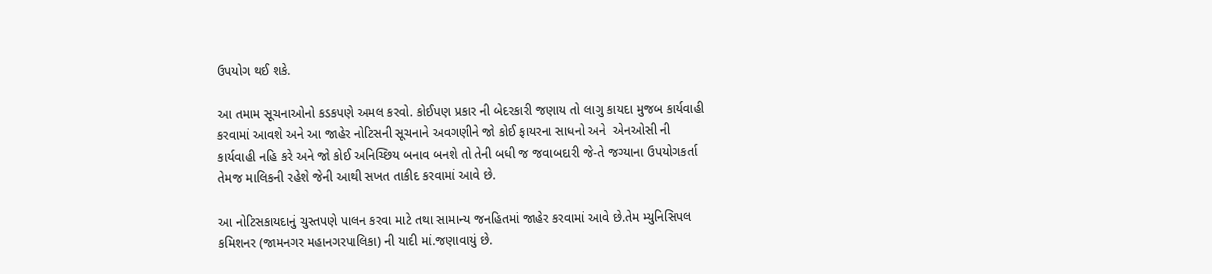ઉપયોગ થઈ શકે.

આ તમામ સૂચનાઓનો કડકપણે અમલ કરવો. કોઈપણ પ્રકાર ની બેદરકારી જણાય તો લાગુ કાયદા મુજબ કાર્યવાહી કરવામાં આવશે અને આ જાહેર નોટિસની સૂચનાને અવગણીને જો કોઈ ફાયરના સાધનો અને  એનઓસી ની કાર્યવાહી નહિ કરે અને જો કોઈ અનિચ્છિય બનાવ બનશે તો તેની બધી જ જવાબદારી જે-તે જગ્યાના ઉપયોગકર્તા તેમજ માલિકની રહેશે જેની આથી સખત તાકીદ કરવામાં આવે છે.

આ નોટિસકાયદાનું ચુસ્તપણે પાલન કરવા માટે તથા સામાન્ય જનહિતમાં જાહેર કરવામાં આવે છે.તેમ મ્યુનિસિપલ કમિશનર (જામનગર મહાનગરપાલિકા) ની યાદી માં.જણાવાયું છે.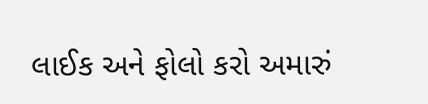લાઈક અને ફોલો કરો અમારું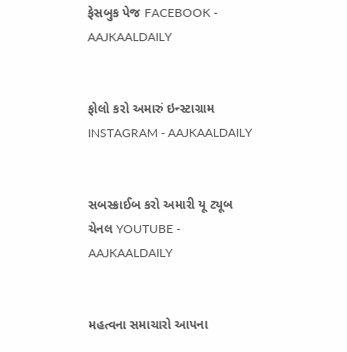ફેસબુક પેજ FACEBOOK - AAJKAALDAILY


ફોલો કરો અમારું ઇન્સ્ટાગ્રામ INSTAGRAM - AAJKAALDAILY


સબસ્ક્રાઈબ કરો અમારી યૂ ટ્યૂબ ચેનલ YOUTUBE - AAJKAALDAILY


મહત્વના સમાચારો આપના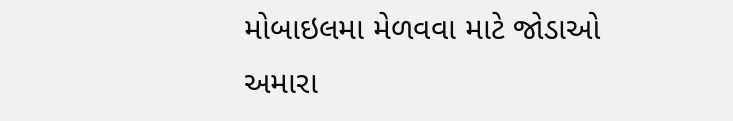મોબાઇલમા મેળવવા માટે જોડાઓ અમારા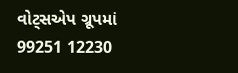વોટ્સએપ ગ્રૂપમાં  99251 12230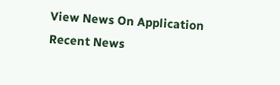View News On Application
Recent News